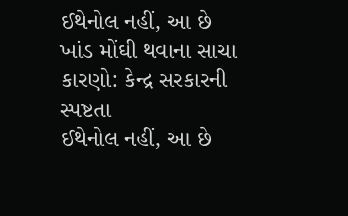ઈથેનોલ નહીં, આ છે ખાંડ મોંઘી થવાના સાચા કારણો: કેન્દ્ર સરકારની સ્પષ્ટતા
ઈથેનોલ નહીં, આ છે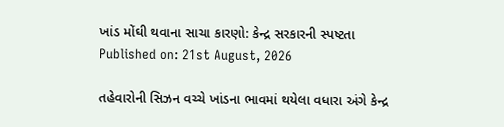ખાંડ મોંઘી થવાના સાચા કારણો: કેન્દ્ર સરકારની સ્પષ્ટતા
Published on: 21st August, 2026

તહેવારોની સિઝન વચ્ચે ખાંડના ભાવમાં થયેલા વધારા અંગે કેન્દ્ર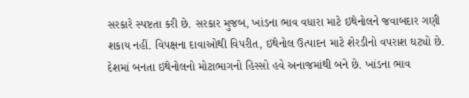સરકારે સ્પષ્ટતા કરી છે. સરકાર મુજબ, ખાંડના ભાવ વધારા માટે ઇથેનોલને જવાબદાર ગણી શકાય નહીં. વિપક્ષના દાવાઓથી વિપરીત, ઇથેનોલ ઉત્પાદન માટે શેરડીનો વપરાશ ઘટ્યો છે. દેશમાં બનતા ઇથેનોલનો મોટાભાગનો હિસ્સો હવે અનાજમાંથી બને છે. ખાંડના ભાવ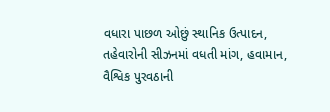વધારા પાછળ ઓછું સ્થાનિક ઉત્પાદન, તહેવારોની સીઝનમાં વધતી માંગ, હવામાન, વૈશ્વિક પુરવઠાની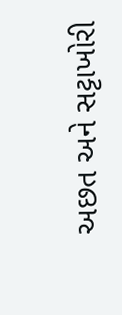અછત અને સટ્ટાખોરી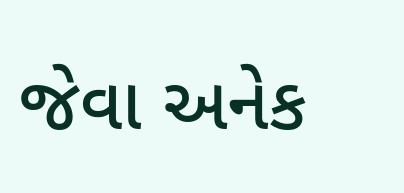જેવા અનેક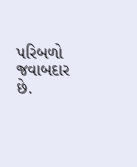પરિબળો જવાબદાર છે.